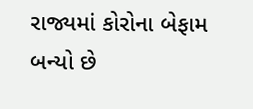રાજ્યમાં કોરોના બેફામ બન્યો છે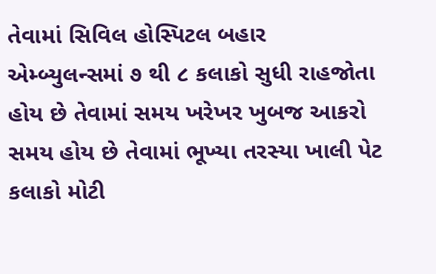તેવામાં સિવિલ હોસ્પિટલ બહાર એમ્બ્યુલન્સમાં ૭ થી ૮ કલાકો સુધી રાહજોતા હોય છે તેવામાં સમય ખરેખર ખુબજ આકરો સમય હોય છે તેવામાં ભૂખ્યા તરસ્યા ખાલી પેટ કલાકો મોટી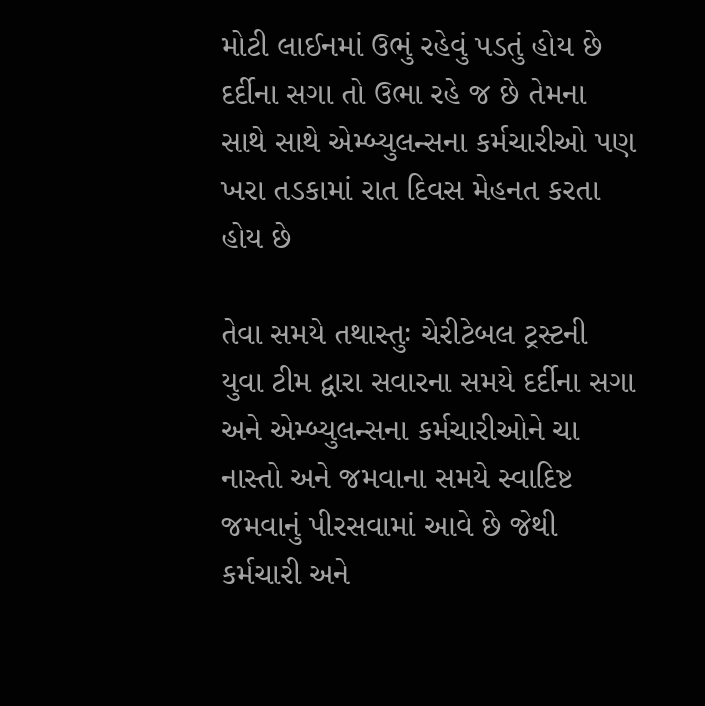મોટી લાઈનમાં ઉભું રહેવું પડતું હોય છે દર્દીના સગા તો ઉભા રહે જ છે તેમના સાથે સાથે એમ્બ્યુલન્સના કર્મચારીઓ પણ ખરા તડકામાં રાત દિવસ મેહનત કરતા હોય છે

તેવા સમયે તથાસ્તુઃ ચેરીટેબલ ટ્રસ્ટની યુવા ટીમ દ્વારા સવારના સમયે દર્દીના સગા અને એમ્બ્યુલન્સના કર્મચારીઓને ચા નાસ્તો અને જમવાના સમયે સ્વાદિષ્ટ જમવાનું પીરસવામાં આવે છે જેથી કર્મચારી અને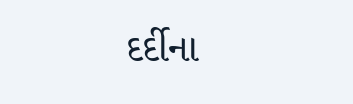દર્દીના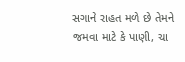સગાને રાહત મળે છે તેમને જમવા માટે કે પાણી, ચા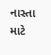નાસ્તા માટે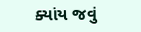ક્યાંય જવું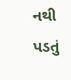નથી પડતું